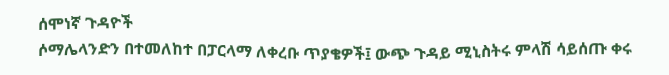ሰሞነኛ ጉዳዮች
ሶማሌላንድን በተመለከተ በፓርላማ ለቀረቡ ጥያቄዎች፤ ውጭ ጉዳይ ሚኒስትሩ ምላሽ ሳይሰጡ ቀሩ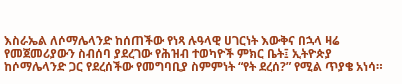እስራኤል ለሶማሌላንድ ከሰጠችው የነጻ ሉዓላዊ ሀገርነት እውቅና በኋላ ዛሬ የመጀመሪያውን ስብሰባ ያደረገው የሕዝብ ተወካዮች ምክር ቤት፤ ኢትዮጵያ ከሶማሌላንድ ጋር የደረሰችው የመግባቢያ ስምምነት “የት ደረሰ?” የሚል ጥያቄ አነሳ።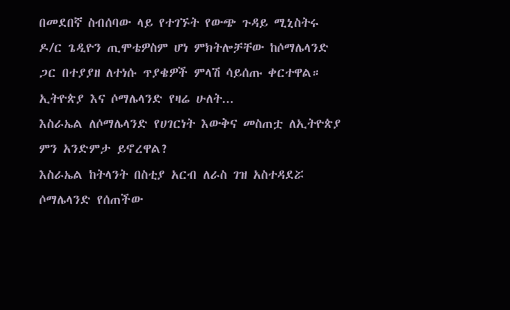በመደበኛ ስብሰባው ላይ የተገኙት የውጭ ጉዳይ ሚኒስትሩ ዶ/ር ጌዲዮን ጢሞቴዎስም ሆነ ምክትሎቻቸው ከሶማሌላንድ ጋር በተያያዘ ለተነሱ ጥያቄዎች ምላሽ ሳይሰጡ ቀርተዋል።
ኢትዮጵያ እና ሶማሌላንድ የዛሬ ሁለት...
እስራኤል ለሶማሌላንድ የሀገርነት እውቅና መስጠቷ ለኢትዮጵያ ምን አንድምታ ይኖረዋል?
እስራኤል ከትላንት በስቲያ አርብ ለራስ ገዝ አስተዳደሯ ሶማሌላንድ የሰጠችው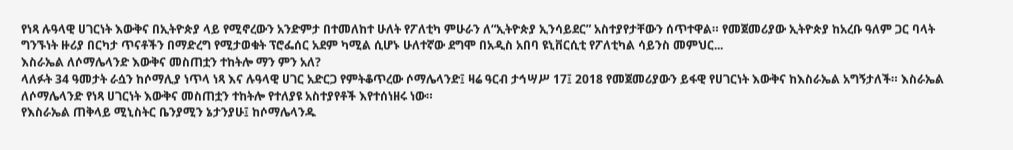የነጻ ሉዓላዊ ሀገርነት እውቅና በኢትዮጵያ ላይ የሚኖረውን አንድምታ በተመለከተ ሁለት የፖለቲካ ምሁራን ለ“ኢትዮጵያ ኢንሳይደር” አስተያየታቸውን ሰጥተዋል። የመጀመሪያው ኢትዮጵያ ከአረቡ ዓለም ጋር ባላት ግንኙነት ዙሪያ በርካታ ጥናቶችን በማድረግ የሚታወቁት ፕሮፌሰር አደም ካሚል ሲሆኑ ሁለተኛው ደግሞ በአዲስ አበባ ዩኒቨርሲቲ የፖለቲካል ሳይንስ መምህር...
እስራኤል ለሶማሌላንድ እውቅና መስጠቷን ተከትሎ ማን ምን አለ?
ላለፉት 34 ዓመታት ራሷን ከሶማሊያ ነጥላ ነጻ እና ሉዓላዊ ሀገር አድርጋ የምትቆጥረው ሶማሌላንድ፤ ዛሬ ዓርብ ታኅሣሥ 17፤ 2018 የመጀመሪያውን ይፋዊ የሀገርነት እውቅና ከእስራኤል አግኝታለች። እስራኤል ለሶማሌላንድ የነጻ ሀገርነት እውቅና መስጠቷን ተከትሎ የተለያዩ አስተያየቶች እየተሰነዘሩ ነው።
የእስራኤል ጠቅላይ ሚኒስትር ቤንያሚን ኔታንያሁ፤ ከሶማሌላንዱ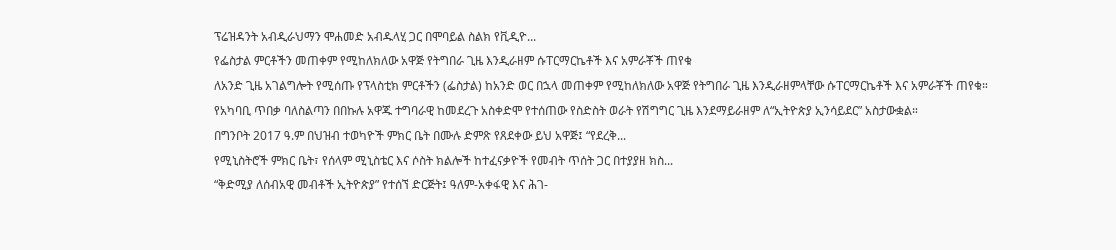ፕሬዝዳንት አብዲራህማን ሞሐመድ አብዱላሂ ጋር በሞባይል ስልክ የቪዲዮ...
የፌስታል ምርቶችን መጠቀም የሚከለክለው አዋጅ የትግበራ ጊዜ እንዲራዘም ሱፐርማርኬቶች እና አምራቾች ጠየቁ
ለአንድ ጊዜ አገልግሎት የሚሰጡ የፕላስቲክ ምርቶችን (ፌስታል) ከአንድ ወር በኋላ መጠቀም የሚከለክለው አዋጅ የትግበራ ጊዜ እንዲራዘምላቸው ሱፐርማርኬቶች እና አምራቾች ጠየቁ። የአካባቢ ጥበቃ ባለስልጣን በበኩሉ አዋጁ ተግባራዊ ከመደረጉ አስቀድሞ የተሰጠው የስድስት ወራት የሽግግር ጊዜ እንደማይራዘም ለ“ኢትዮጵያ ኢንሳይደር” አስታውቋል።
በግንቦት 2017 ዓ.ም በህዝብ ተወካዮች ምክር ቤት በሙሉ ድምጽ የጸደቀው ይህ አዋጅ፤ “የደረቅ...
የሚኒስትሮች ምክር ቤት፣ የሰላም ሚኒስቴር እና ሶስት ክልሎች ከተፈናቃዮች የመብት ጥሰት ጋር በተያያዘ ክስ...
“ቅድሚያ ለሰብአዊ መብቶች ኢትዮጵያ” የተሰኘ ድርጅት፤ ዓለም-አቀፋዊ እና ሕገ-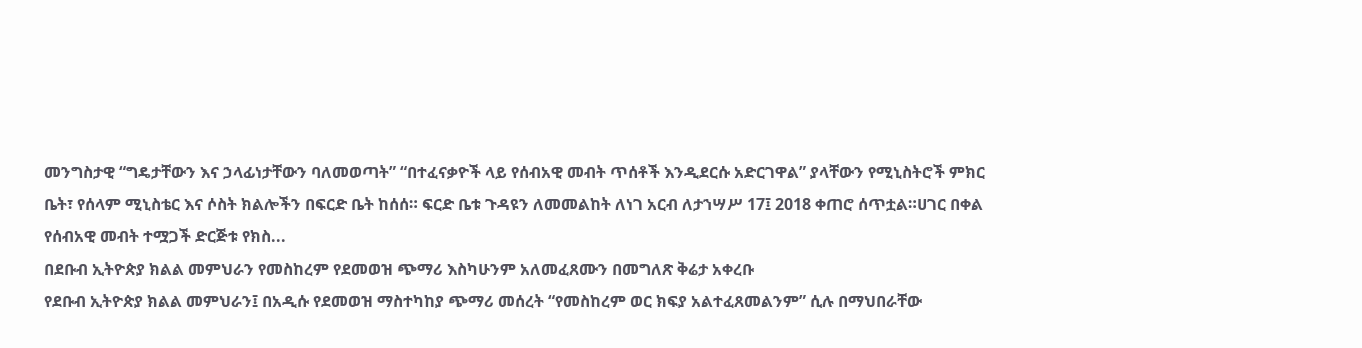መንግስታዊ “ግዴታቸውን እና ኃላፊነታቸውን ባለመወጣት” “በተፈናቃዮች ላይ የሰብአዊ መብት ጥሰቶች እንዲደርሱ አድርገዋል” ያላቸውን የሚኒስትሮች ምክር ቤት፣ የሰላም ሚኒስቴር እና ሶስት ክልሎችን በፍርድ ቤት ከሰሰ። ፍርድ ቤቱ ጉዳዩን ለመመልከት ለነገ አርብ ለታኀሣሥ 17፤ 2018 ቀጠሮ ሰጥቷል።ሀገር በቀል የሰብአዊ መብት ተሟጋች ድርጅቱ የክስ...
በደቡብ ኢትዮጵያ ክልል መምህራን የመስከረም የደመወዝ ጭማሪ እስካሁንም አለመፈጸሙን በመግለጽ ቅሬታ አቀረቡ
የደቡብ ኢትዮጵያ ክልል መምህራን፤ በአዲሱ የደመወዝ ማስተካከያ ጭማሪ መሰረት “የመስከረም ወር ክፍያ አልተፈጸመልንም” ሲሉ በማህበራቸው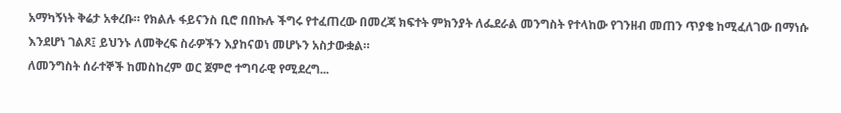አማካኝነት ቅሬታ አቀረቡ። የክልሉ ፋይናንስ ቢሮ በበኩሉ ችግሩ የተፈጠረው በመረጃ ክፍተት ምክንያት ለፌደራል መንግስት የተላከው የገንዘብ መጠን ጥያቄ ከሚፈለገው በማነሱ እንደሆነ ገልጾ፤ ይህንኑ ለመቅረፍ ስራዎችን እያከናወነ መሆኑን አስታውቋል።
ለመንግስት ሰራተኞች ከመስከረም ወር ጀምሮ ተግባራዊ የሚደረግ...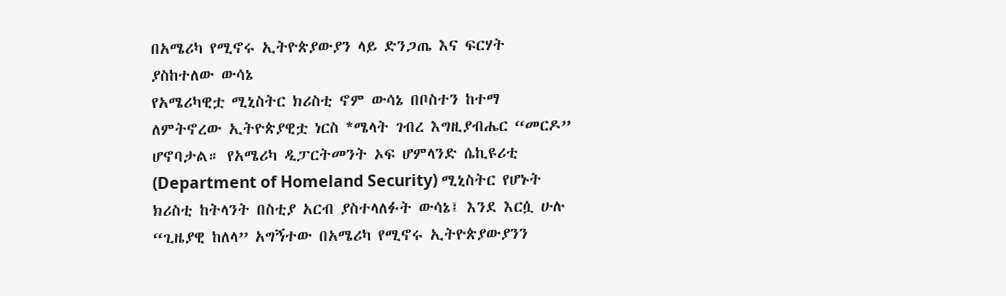በአሜሪካ የሚኖሩ ኢትዮጵያውያን ላይ ድንጋጤ እና ፍርሃት ያስከተለው ውሳኔ
የአሜሪካዊቷ ሚኒስትር ክሪስቲ ኖም ውሳኔ በቦስተን ከተማ ለምትኖረው ኢትዮጵያዊቷ ነርስ *ሜላት ገብረ እግዚያብሔር “መርዶ” ሆኖባታል። የአሜሪካ ዲፓርትመንት ኦፍ ሆምላንድ ሴኪዩሪቲ (Department of Homeland Security) ሚኒስትር የሆኑት ክሪስቲ ከትላንት በስቲያ አርብ ያስተላለፉት ውሳኔ፤ እንደ እርሷ ሁሉ “ጊዜያዊ ከለላ” አግኝተው በአሜሪካ የሚኖሩ ኢትዮጵያውያንን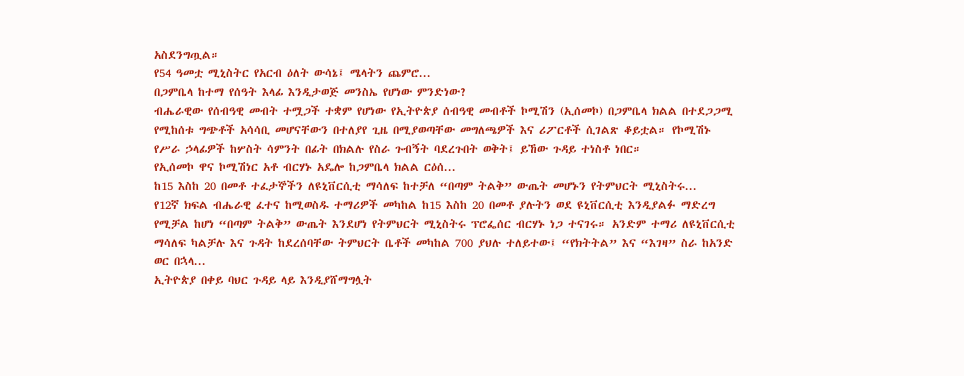አስደንግጧል።
የ54 ዓመቷ ሚኒስትር የአርብ ዕለት ውሳኔ፤ ሜላትን ጨምሮ...
በጋምቤላ ከተማ የሰዓት እላፊ እንዲታወጅ መንስኤ የሆነው ምንድነው?
ብሔራዊው የሰብዓዊ መብት ተሟጋች ተቋም የሆነው የኢትዮጵያ ሰብዓዊ መብቶች ኮሚሽን (ኢሰመኮ) በጋምቤላ ክልል በተደጋጋሚ የሚከሰቱ ግጭቶች አሳሳቢ መሆናቸውን በተለያየ ጊዜ በሚያወጣቸው መግለጫዎች እና ሪፖርቶች ሲገልጽ ቆይቷል። የኮሚሽኑ የሥራ ኃላፊዎች ከሦስት ሳምንት በፊት በክልሉ የስራ ጉብኝት ባደረጉበት ወቅት፤ ይኸው ጉዳይ ተነስቶ ነበር።
የኢሰመኮ ዋና ኮሚሽነር አቶ ብርሃኑ አዴሎ ከጋምቤላ ክልል ርዕሰ...
ከ15 እስከ 20 በመቶ ተፈታኞችን ለዩኒቨርሲቲ ማሳለፍ ከተቻለ “በጣም ትልቅ” ውጤት መሆኑን የትምህርት ሚኒስትሩ...
የ12ኛ ክፍል ብሔራዊ ፈተና ከሚወስዱ ተማሪዎች መካከል ከ15 እስከ 20 በመቶ ያሉትን ወደ ዩኒቨርሲቲ እንዲያልፉ ማድረግ የሚቻል ከሆነ “በጣም ትልቅ” ውጤት እንደሆነ የትምህርት ሚኒስትሩ ፕሮፌሰር ብርሃኑ ነጋ ተናገሩ። አንድም ተማሪ ለዩኒቨርሲቲ ማሳለፍ ካልቻሉ እና ጉዳት ከደረሰባቸው ትምህርት ቤቶች መካከል 700 ያህሉ ተለይተው፤ “የክትትል” እና “እገዛ” ስራ ከአንድ ወር በኋላ...
ኢትዮጵያ በቀይ ባህር ጉዳይ ላይ እንዲያሸማግሏት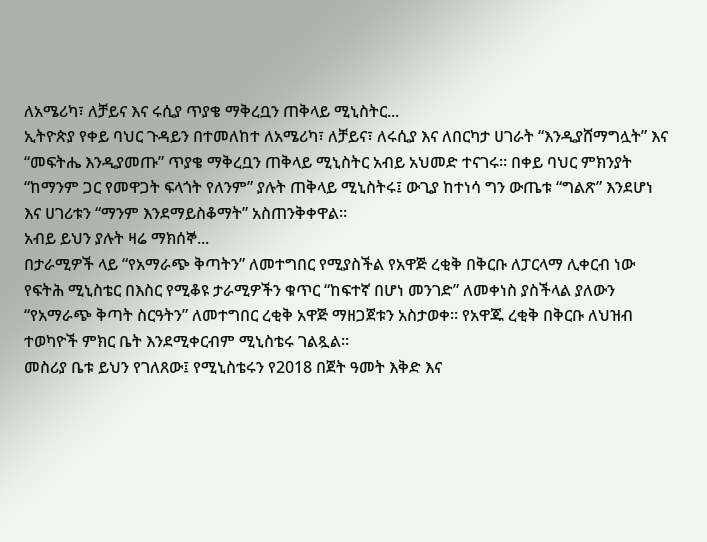ለአሜሪካ፣ ለቻይና እና ሩሲያ ጥያቄ ማቅረቧን ጠቅላይ ሚኒስትር...
ኢትዮጵያ የቀይ ባህር ጉዳይን በተመለከተ ለአሜሪካ፣ ለቻይና፣ ለሩሲያ እና ለበርካታ ሀገራት “እንዲያሸማግሏት” እና “መፍትሔ እንዲያመጡ” ጥያቄ ማቅረቧን ጠቅላይ ሚኒስትር አብይ አህመድ ተናገሩ። በቀይ ባህር ምክንያት “ከማንም ጋር የመዋጋት ፍላጎት የለንም” ያሉት ጠቅላይ ሚኒስትሩ፤ ውጊያ ከተነሳ ግን ውጤቱ “ግልጽ” እንደሆነ እና ሀገሪቱን “ማንም እንደማይስቆማት” አስጠንቅቀዋል።
አብይ ይህን ያሉት ዛሬ ማክሰኞ...
በታራሚዎች ላይ “የአማራጭ ቅጣትን” ለመተግበር የሚያስችል የአዋጅ ረቂቅ በቅርቡ ለፓርላማ ሊቀርብ ነው
የፍትሕ ሚኒስቴር በእስር የሚቆዩ ታራሚዎችን ቁጥር “ከፍተኛ በሆነ መንገድ” ለመቀነስ ያስችላል ያለውን “የአማራጭ ቅጣት ስርዓትን” ለመተግበር ረቂቅ አዋጅ ማዘጋጀቱን አስታወቀ። የአዋጁ ረቂቅ በቅርቡ ለህዝብ ተወካዮች ምክር ቤት እንደሚቀርብም ሚኒስቴሩ ገልጿል።
መስሪያ ቤቱ ይህን የገለጸው፤ የሚኒስቴሩን የ2018 በጀት ዓመት እቅድ እና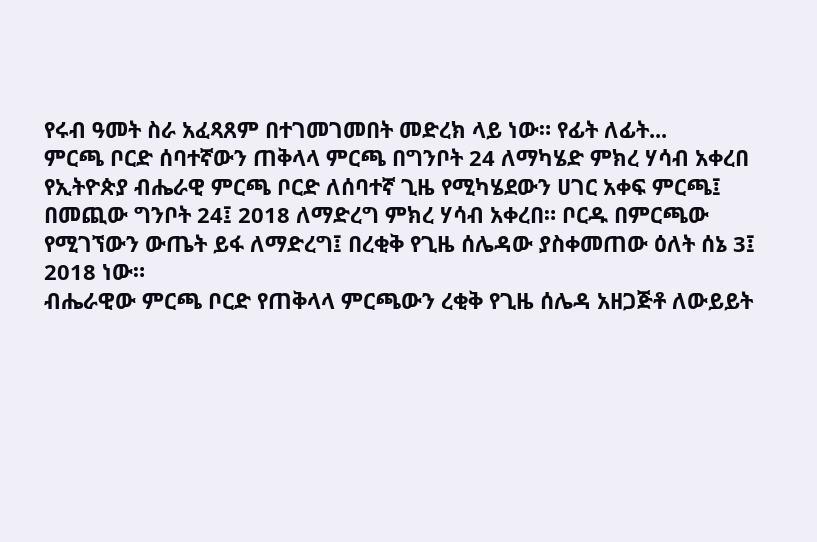የሩብ ዓመት ስራ አፈጻጸም በተገመገመበት መድረክ ላይ ነው። የፊት ለፊት...
ምርጫ ቦርድ ሰባተኛውን ጠቅላላ ምርጫ በግንቦት 24 ለማካሄድ ምክረ ሃሳብ አቀረበ
የኢትዮጵያ ብሔራዊ ምርጫ ቦርድ ለሰባተኛ ጊዜ የሚካሄደውን ሀገር አቀፍ ምርጫ፤ በመጪው ግንቦት 24፤ 2018 ለማድረግ ምክረ ሃሳብ አቀረበ። ቦርዱ በምርጫው የሚገኘውን ውጤት ይፋ ለማድረግ፤ በረቂቅ የጊዜ ሰሌዳው ያስቀመጠው ዕለት ሰኔ 3፤ 2018 ነው።
ብሔራዊው ምርጫ ቦርድ የጠቅላላ ምርጫውን ረቂቅ የጊዜ ሰሌዳ አዘጋጅቶ ለውይይት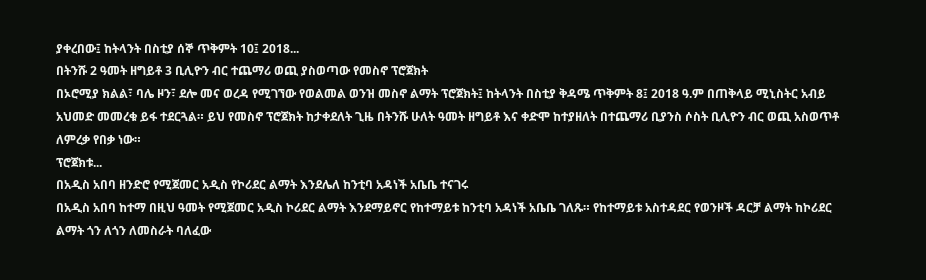ያቀረበው፤ ከትላንት በስቲያ ሰኞ ጥቅምት 10፤ 2018...
በትንሹ 2 ዓመት ዘግይቶ 3 ቢሊዮን ብር ተጨማሪ ወጪ ያስወጣው የመስኖ ፕሮጀክት
በኦሮሚያ ክልል፣ ባሌ ዞን፣ ደሎ መና ወረዳ የሚገኘው የወልመል ወንዝ መስኖ ልማት ፕሮጀክት፤ ከትላንት በስቲያ ቅዳሜ ጥቅምት 8፤ 2018 ዓ.ም በጠቅላይ ሚኒስትር አብይ አህመድ መመረቁ ይፋ ተደርጓል። ይህ የመስኖ ፕሮጀክት ከታቀደለት ጊዜ በትንሹ ሁለት ዓመት ዘግይቶ እና ቀድሞ ከተያዘለት በተጨማሪ ቢያንስ ሶስት ቢሊዮን ብር ወጪ አስወጥቶ ለምረቃ የበቃ ነው።
ፕሮጀክቱ...
በአዲስ አበባ ዘንድሮ የሚጀመር አዲስ የኮሪደር ልማት እንደሌለ ከንቲባ አዳነች አቤቤ ተናገሩ
በአዲስ አበባ ከተማ በዚህ ዓመት የሚጀመር አዲስ ኮሪደር ልማት እንደማይኖር የከተማይቱ ከንቲባ አዳነች አቤቤ ገለጹ። የከተማይቱ አስተዳደር የወንዞች ዳርቻ ልማት ከኮሪደር ልማት ጎን ለጎን ለመስራት ባለፈው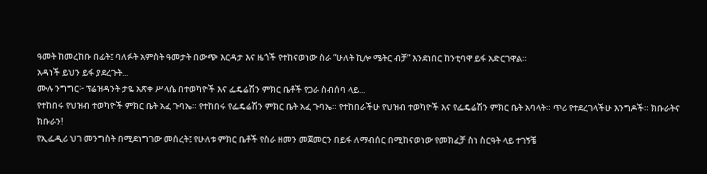ዓመት ከመረከቡ በፊት፤ ባለፉት አምስት ዓመታት በውጭ እርዳታ እና ዜጎች የተከናወነው ስራ “ሁለት ኪሎ ሜትር ብቻ” እንደነበር ከንቲባዋ ይፋ አድርገዋል።
አዳነች ይህን ይፋ ያደረጉት...
ሙሉ ንግግር፦ ፕሬዝዳንት ታዬ አጽቀ ሥላሴ በተወካዮች እና ፌዴሬሽን ምክር ቤቶች የጋራ ስብሰባ ላይ...
የተከበሩ የህዝብ ተወካዮች ምክር ቤት አፈ ጉባኤ። የተከበሩ የፌዴሬሽን ምክር ቤት አፈ ጉባኤ። የተከበራችሁ የህዝብ ተወካዮች እና የፌዴሬሽን ምክር ቤት አባላት። ጥሪ የተደረገላችሁ እንግዶች። ክቡራትና ክቡራን!
የኢፌዲሪ ህገ መንግስት በሚደነግገው መሰረት፤ የሁለቱ ምክር ቤቶች የስራ ዘመን መጀመርን በይፋ ለማብሰር በሚከናወነው የመክፈቻ ስነ ስርዓት ላይ ተገኝቼ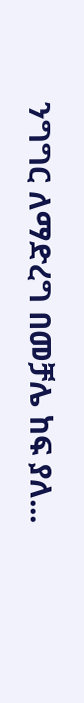ንግግር ለማድረግ በመቻሌ ከፍ ያለ...